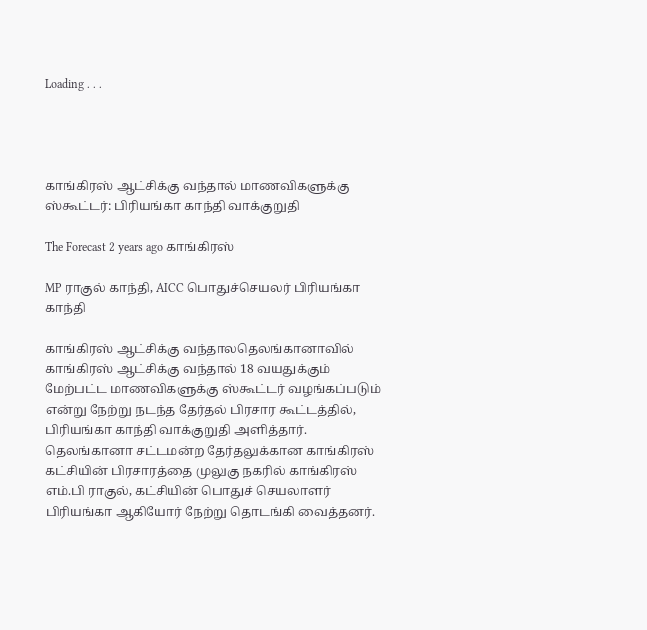Loading . . .




காங்கிரஸ் ஆட்சிக்கு வந்தால் மாணவிகளுக்கு ஸ்கூட்டர்: பிரியங்கா காந்தி வாக்குறுதி

The Forecast 2 years ago காங்கிரஸ்

MP ராகுல் காந்தி, AICC பொதுச்செயலர் பிரியங்கா காந்தி

காங்கிரஸ் ஆட்சிக்கு வந்தாலதெலங்கானாவில் காங்கிரஸ் ஆட்சிக்கு வந்தால் 18 வயதுக்கும் மேற்பட்ட மாணவிகளுக்கு ஸ்கூட்டர் வழங்கப்படும் என்று நேற்று நடந்த தேர்தல் பிரசார கூட்டத்தில், பிரியங்கா காந்தி வாக்குறுதி அளித்தார். தெலங்கானா சட்டமன்ற தேர்தலுக்கான காங்கிரஸ் கட்சியின் பிரசாரத்தை முலுகு நகரில் காங்கிரஸ் எம்.பி ராகுல், கட்சியின் பொதுச் செயலாளர் பிரியங்கா ஆகியோர் நேற்று தொடங்கி வைத்தனர்.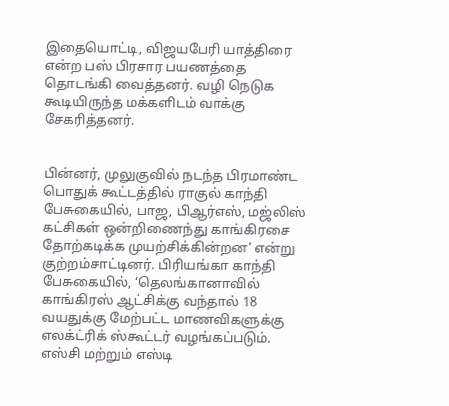இதையொட்டி, விஜயபேரி யாத்திரை என்ற பஸ் பிரசார பயணத்தை தொடங்கி வைத்தனர். வழி நெடுக கூடியிருந்த மக்களிடம் வாக்கு சேகரித்தனர்.


பின்னர், முலுகுவில் நடந்த பிரமாண்ட பொதுக் கூட்டத்தில் ராகுல் காந்தி பேசுகையில், பாஜ, பிஆர்எஸ், மஜ்லிஸ் கட்சிகள் ஒன்றிணைந்து காங்கிரசை தோற்கடிக்க முயற்சிக்கின்றன’ என்று குற்றம்சாட்டினர். பிரியங்கா காந்தி பேசுகையில், ‘தெலங்கானாவில் காங்கிரஸ் ஆட்சிக்கு வந்தால் 18 வயதுக்கு மேற்பட்ட மாணவிகளுக்கு எலக்ட்ரிக் ஸ்கூட்டர் வழங்கப்படும். எஸ்சி மற்றும் எஸ்டி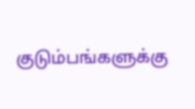குடும்பங்களுக்கு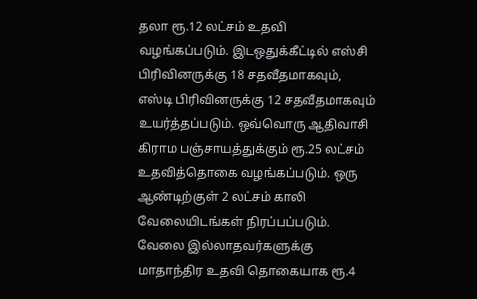தலா ரூ.12 லட்சம் உதவி வழங்கப்படும். இடஒதுக்கீட்டில் எஸ்சி பிரிவினருக்கு 18 சதவீதமாகவும், எஸ்டி பிரிவினருக்கு 12 சதவீதமாகவும் உயர்த்தப்படும். ஒவ்வொரு ஆதிவாசி கிராம பஞ்சாயத்துக்கும் ரூ.25 லட்சம் உதவித்தொகை வழங்கப்படும். ஒரு ஆண்டிற்குள் 2 லட்சம் காலி வேலையிடங்கள் நிரப்பப்படும். வேலை இல்லாதவர்களுக்கு மாதாந்திர உதவி தொகையாக ரூ.4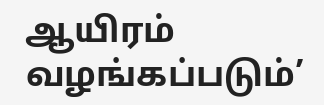ஆயிரம் வழங்கப்படும்’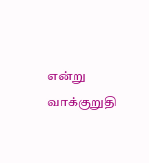என்று வாக்குறுதி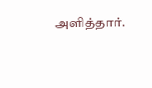அளித்தார்.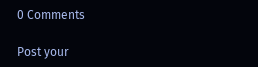0 Comments

Post your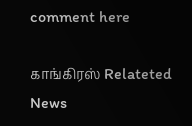comment here

காங்கிரஸ் Relateted News